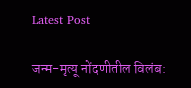Latest Post

जन्म-मृत्यू नोंदणीतील विलंब: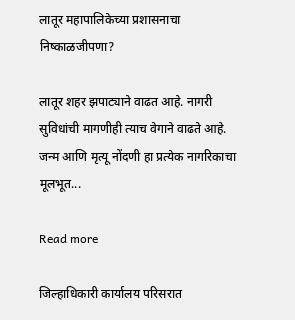लातूर महापालिकेच्या प्रशासनाचा निष्काळजीपणा?

लातूर शहर झपाट्याने वाढत आहे. नागरी सुविधांची मागणीही त्याच वेगाने वाढते आहे. जन्म आणि मृत्यू नोंदणी हा प्रत्येक नागरिकाचा मूलभूत...

Read more

जिल्हाधिकारी कार्यालय परिसरात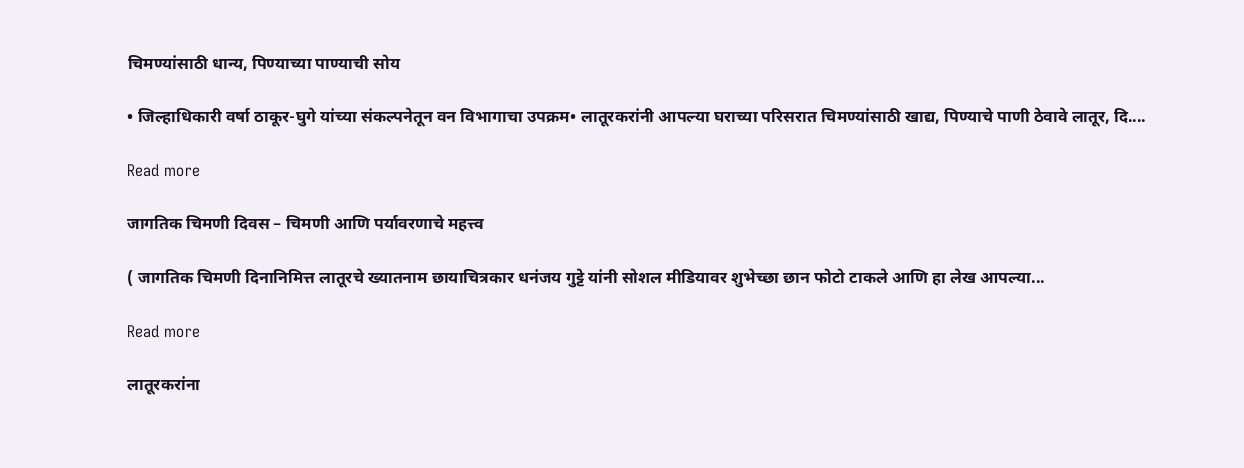चिमण्यांसाठी धान्य, पिण्याच्या पाण्याची सोय

• जिल्हाधिकारी वर्षा ठाकूर-घुगे यांच्या संकल्पनेतून वन विभागाचा उपक्रम• लातूरकरांनी आपल्या घराच्या परिसरात चिमण्यांसाठी खाद्य, पिण्याचे पाणी ठेवावे लातूर, दि....

Read more

जागतिक चिमणी दिवस – चिमणी आणि पर्यावरणाचे महत्त्व

( जागतिक चिमणी दिनानिमित्त लातूरचे ख्यातनाम छायाचित्रकार धनंजय गुट्टे यांनी सोशल मीडियावर शुभेच्छा छान फोटो टाकले आणि हा लेख आपल्या...

Read more

लातूरकरांना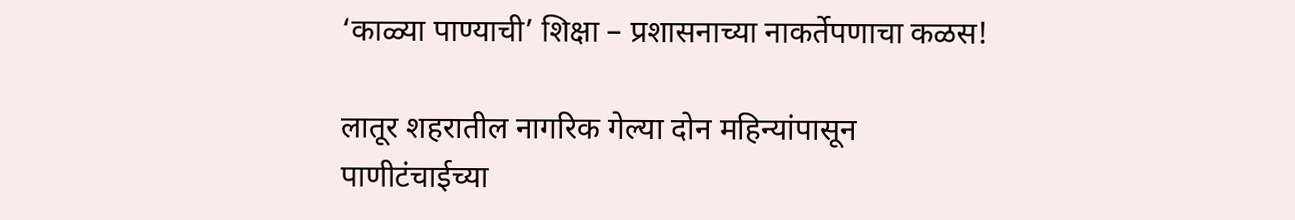‘काळ्या पाण्याची’ शिक्षा – प्रशासनाच्या नाकर्तेपणाचा कळस!

लातूर शहरातील नागरिक गेल्या दोन महिन्यांपासून पाणीटंचाईच्या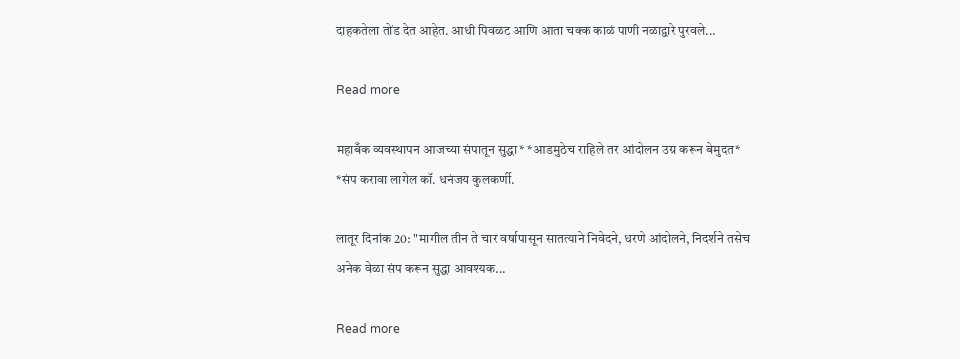दाहकतेला तोंड देत आहेत. आधी पिवळट आणि आता चक्क काळं पाणी नळाद्वारे पुरवले...

Read more

महाबँक व्यवस्थापन आजच्या संपातून सुद्धा* *आडमुठेच राहिले तर आंदोलन उग्र करून बेमुदत* *संप करावा लागेल कॉ. धनंजय कुलकर्णी.

लातूर दिनांक 20: "मागील तीन ते चार वर्षापासून सातत्याने निवेदने, धरणे आंदोलने, निदर्शने तसेच अनेक वेळा संप करून सुद्धा आवश्यक...

Read more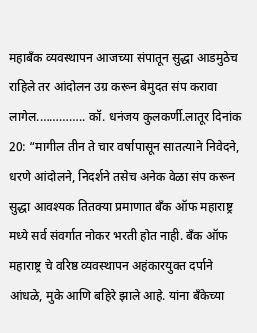महाबँक व्यवस्थापन आजच्या संपातून सुद्धा आडमुठेच राहिले तर आंदोलन उग्र करून बेमुदत संप करावा लागेल.………….. कॉ. धनंजय कुलकर्णी.लातूर दिनांक 20: “मागील तीन ते चार वर्षापासून सातत्याने निवेदने, धरणे आंदोलने, निदर्शने तसेच अनेक वेळा संप करून सुद्धा आवश्यक तितक्या प्रमाणात बँक ऑफ महाराष्ट्र मध्ये सर्व संवर्गात नोकर भरती होत नाही. बँक ऑफ महाराष्ट्र चे वरिष्ठ व्यवस्थापन अहंकारयुक्त दर्पाने आंधळे, मुके आणि बहिरे झाले आहे. यांना बँकेच्या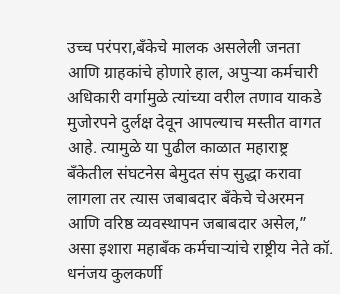उच्च परंपरा,बँकेचे मालक असलेली जनता आणि ग्राहकांचे होणारे हाल, अपुऱ्या कर्मचारी अधिकारी वर्गामुळे त्यांच्या वरील तणाव याकडे मुजोरपने दुर्लक्ष देवून आपल्याच मस्तीत वागत आहे. त्यामुळे या पुढील काळात महाराष्ट्र बँकेतील संघटनेस बेमुदत संप सुद्धा करावा लागला तर त्यास जबाबदार बँकेचे चेअरमन आणि वरिष्ठ व्यवस्थापन जबाबदार असेल,” असा इशारा महाबँक कर्मचाऱ्यांचे राष्ट्रीय नेते कॉ. धनंजय कुलकर्णी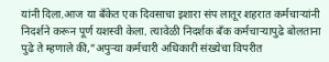यांनी दिला.आज या बँकेत एक दिवसाचा इशारा संप लातूर शहरात कर्मचाऱ्यांनी निदर्शने करून पूर्ण यशस्वी केला. त्यावेळी निदर्शक बँक कर्मचाऱ्यापुढे बोलताना पुढे ते म्हणाले की,”अपुऱ्या कर्मचारी अधिकारी संख्येचा विपरीत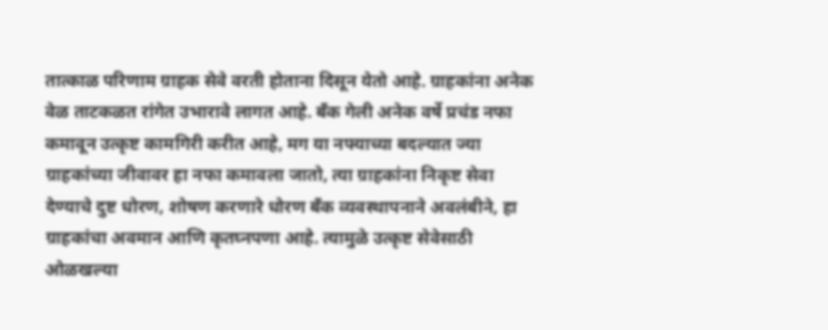तात्काळ परिणाम ग्राहक सेवे वरती होताना दिसून येतो आहे. ग्राहकांना अनेक वेळ ताटकळत रांगेत उभारावे लागत आहे. बँक गेली अनेक वर्षे प्रचंड नफा कमावून उत्कृष्ट कामगिरी करीत आहे, मग या नफ्याच्या बदल्यात ज्या ग्राहकांच्या जीवावर हा नफा कमावला जातो, त्या ग्राहकांना निकृष्ट सेवा देण्याचे दुष्ट धोरण, शोषण करणारे धोरण बँक व्यवस्थापनाने अवलंबीने, हा ग्राहकांचा अवमान आणि कृतघ्नपणा आहे. त्यामुळे उत्कृष्ट सेवेसाठी ओळखल्या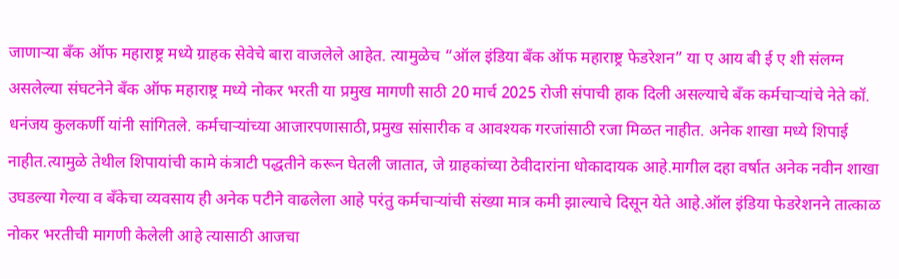जाणाऱ्या बँक ऑफ महाराष्ट्र मध्ये ग्राहक सेवेचे बारा वाजलेले आहेत. त्यामुळेच “ऑल इंडिया बँक ऑफ महाराष्ट्र फेडरेशन” या ए आय बी ई ए शी संलग्न असलेल्या संघटनेने बँक ऑफ महाराष्ट्र मध्ये नोकर भरती या प्रमुख मागणी साठी 20 मार्च 2025 रोजी संपाची हाक दिली असल्याचे बँक कर्मचाऱ्यांचे नेते कॉ. धनंजय कुलकर्णी यांनी सांगितले. कर्मचाऱ्यांच्या आजारपणासाठी,प्रमुख सांसारीक व आवश्यक गरजांसाठी रजा मिळत नाहीत. अनेक शाखा मध्ये शिपाई नाहीत.त्यामुळे तेथील शिपायांची कामे कंत्राटी पद्धतीने करून घेतली जातात, जे ग्राहकांच्या ठेवीदारांना धोकादायक आहे.मागील दहा वर्षात अनेक नवीन शाखा उघडल्या गेल्या व बँकेचा व्यवसाय ही अनेक पटीने वाढलेला आहे परंतु कर्मचाऱ्यांची संख्या मात्र कमी झाल्याचे दिसून येते आहे.ऑल इंडिया फेडरेशनने तात्काळ नोकर भरतीची मागणी केलेली आहे त्यासाठी आजचा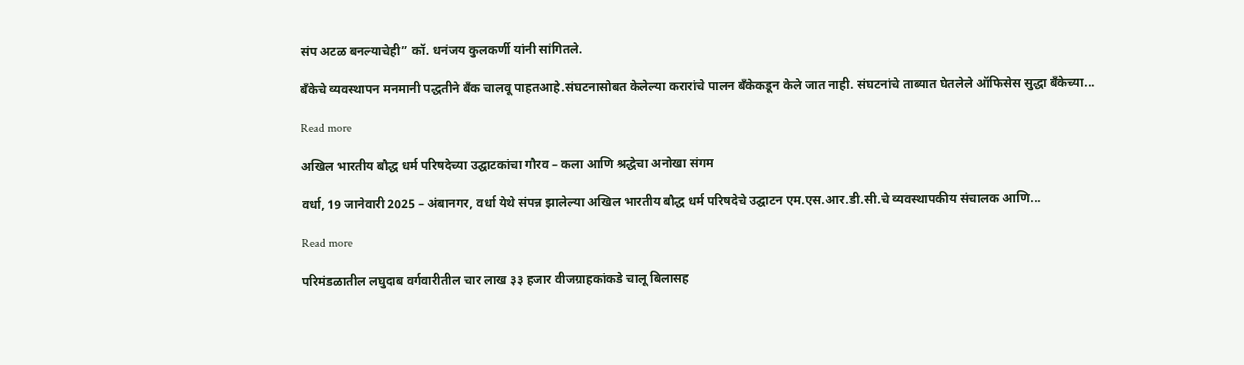संप अटळ बनल्याचेही” कॉ. धनंजय कुलकर्णी यांनी सांगितले.

बँकेचे व्यवस्थापन मनमानी पद्धतीने बँक चालवू पाहतआहे.संघटनासोबत केलेल्या करारांचे पालन बँकेकडून केले जात नाही. संघटनांचे ताब्यात घेतलेले ऑफिसेस सुद्धा बँकेच्या...

Read more

अखिल भारतीय बौद्ध धर्म परिषदेच्या उद्घाटकांचा गौरव – कला आणि श्रद्धेचा अनोखा संगम

वर्धा, 19 जानेवारी 2025 – अंबानगर, वर्धा येथे संपन्न झालेल्या अखिल भारतीय बौद्ध धर्म परिषदेचे उद्घाटन एम.एस.आर.डी.सी.चे व्यवस्थापकीय संचालक आणि...

Read more

परिमंडळातील लघुदाब वर्गवारीतील चार लाख ३३ हजार वीजग्राहकांकडे चालू बिलासह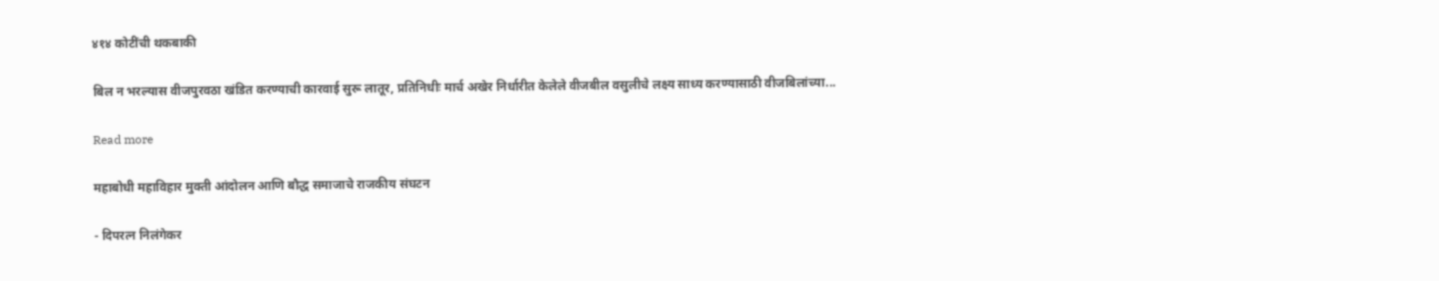४१४ कोटींची थकबाकी

बिल न भरल्यास वीजपुरवठा खंडित करण्याची कारवाई सुरू लातूर, प्रतिनिधीः मार्च अखेर निर्धारीत केलेले वीजबील वसुलीचे लक्ष्य साध्य करण्यासाठी वीजबिलांच्या...

Read more

महाबोधी महाविहार मुक्ती आंदोलन आणि बौद्ध समाजाचे राजकीय संघटन

- दिपरत्न निलंगेकर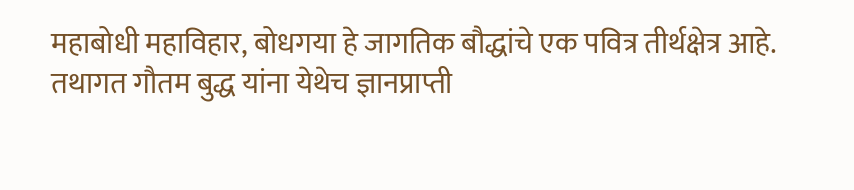महाबोधी महाविहार, बोधगया हे जागतिक बौद्धांचे एक पवित्र तीर्थक्षेत्र आहे. तथागत गौतम बुद्ध यांना येथेच ज्ञानप्राप्ती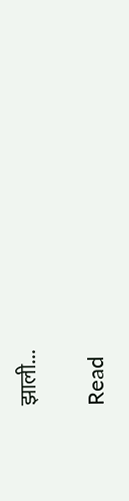झाली...

Read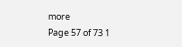more
Page 57 of 73 1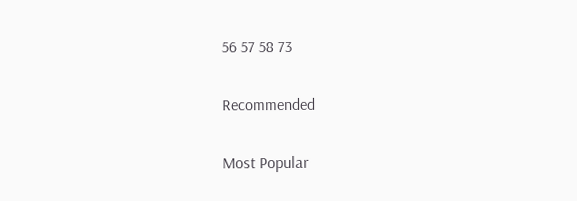56 57 58 73

Recommended

Most Popular